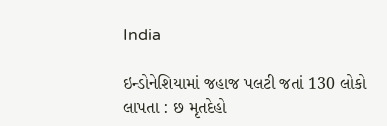India

ઇન્ડોનેશિયામાં જહાજ પલટી જતાં 130 લોકો લાપતા : છ મૃતદેહો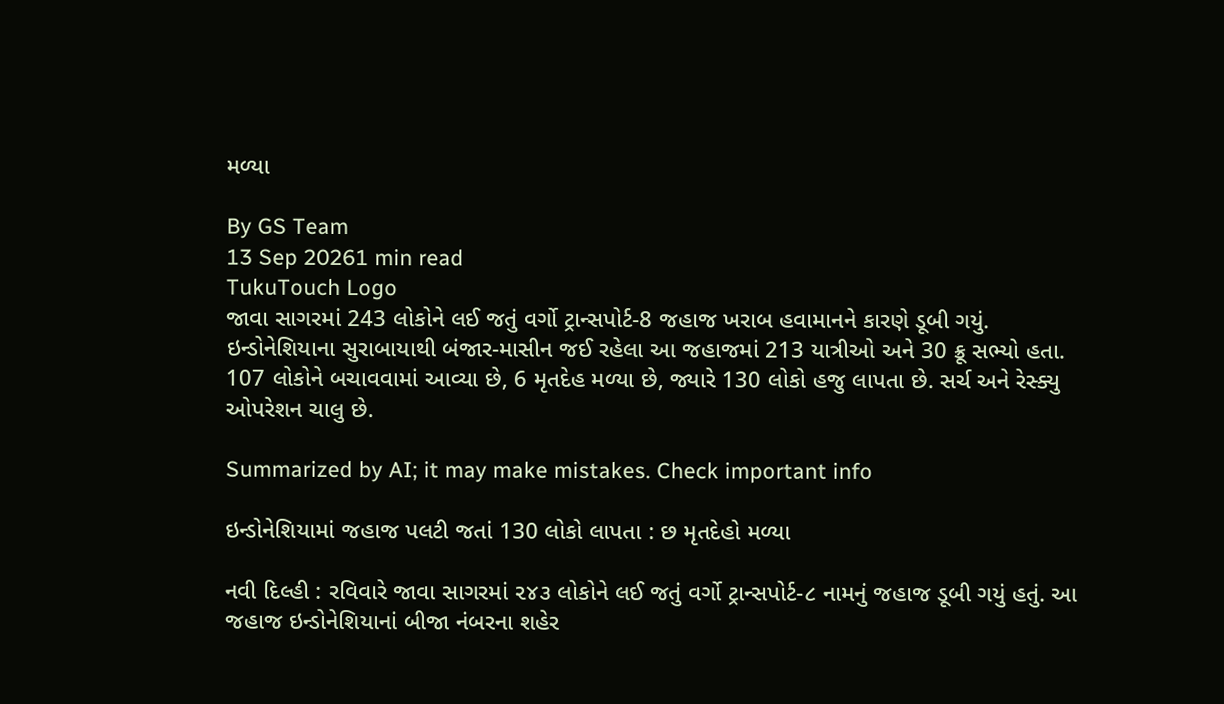મળ્યા

By GS Team
13 Sep 20261 min read
TukuTouch Logo
જાવા સાગરમાં 243 લોકોને લઈ જતું વર્ગો ટ્રાન્સપોર્ટ-8 જહાજ ખરાબ હવામાનને કારણે ડૂબી ગયું. ઇન્ડોનેશિયાના સુરાબાયાથી બંજાર-માસીન જઈ રહેલા આ જહાજમાં 213 યાત્રીઓ અને 30 ક્રૂ સભ્યો હતા. 107 લોકોને બચાવવામાં આવ્યા છે, 6 મૃતદેહ મળ્યા છે, જ્યારે 130 લોકો હજુ લાપતા છે. સર્ચ અને રેસ્ક્યુ ઓપરેશન ચાલુ છે.

Summarized by AI; it may make mistakes. Check important info

ઇન્ડોનેશિયામાં જહાજ પલટી જતાં 130 લોકો લાપતા : છ મૃતદેહો મળ્યા

નવી દિલ્હી : રવિવારે જાવા સાગરમાં ૨૪૩ લોકોને લઈ જતું વર્ગો ટ્રાન્સપોર્ટ-૮ નામનું જહાજ ડૂબી ગયું હતું. આ જહાજ ઇન્ડોનેશિયાનાં બીજા નંબરના શહેર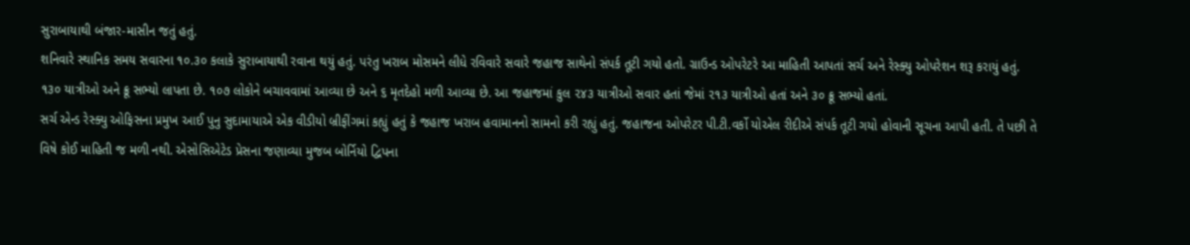સુરાબાયાથી બંજાર-માસીન જતું હતું.
શનિવારે સ્થાનિક સમય સવારના ૧૦.૩૦ કલાકે સુરાબાયાથી રવાના થયું હતું. પરંતુ ખરાબ મોસમને લીધે રવિવારે સવારે જહાજ સાથેનો સંપર્ક તૂટી ગયો હતો. ગ્રાઉન્ડ ઓપરેટરે આ માહિતી આપતાં સર્ચ અને રેસ્ક્યુ ઓપરેશન શરૂ કરાયું હતું.
૧૩૦ યાત્રીઓ અને ક્રૂ સભ્યો લાપતા છે. ૧૦૭ લોકોને બચાવવામાં આવ્યા છે અને ૬ મૃતદેહો મળી આવ્યા છે. આ જહાજમાં કુલ ૨૪૩ યાત્રીઓ સવાર હતાં જેમાં ૨૧૩ યાત્રીઓ હતાં અને ૩૦ ક્રૂ સભ્યો હતાં.
સર્ચ એન્ડ રેસ્ક્યુ ઓફિસના પ્રમુખ આઈ પુનુ સુદામાયાએ એક વીડીયો બ્રીફીંગમાં કહ્યું હતું કે જહાજ ખરાબ હવામાનનો સામનો કરી રહ્યું હતું. જહાજના ઓપરેટર પી.ટી.વર્કો યોએલ રીદીએ સંપર્ક તૂટી ગયો હોવાની સૂચના આપી હતી. તે પછી તે વિષે કોઈ માહિતી જ મળી નથી. એસોસિએટેડ પ્રેસના જણાવ્યા મુજબ બોર્નિયો દ્વિપના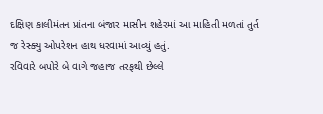દક્ષિણ કાલીમંતન પ્રાંતના બંજાર માસીન શહેરમાં આ માહિતી મળતાં તુર્ત જ રેસ્ક્યુ ઓપરેશન હાથ ધરવામાં આવ્યું હતું.
રવિવારે બપોરે બે વાગે જહાજ તરફથી છેલ્લે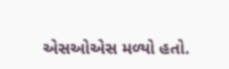એસઓએસ મળ્યો હતો.